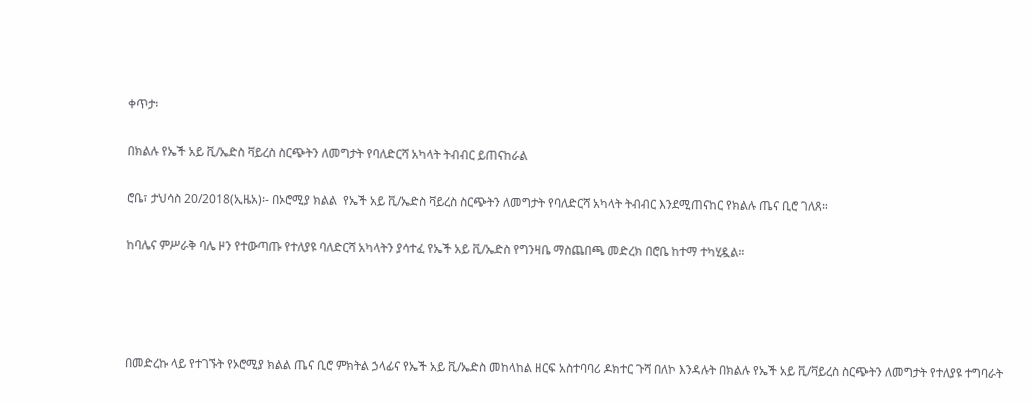ቀጥታ፡

በክልሉ የኤች አይ ቪ/ኤድስ ቫይረስ ስርጭትን ለመግታት የባለድርሻ አካላት ትብብር ይጠናከራል

ሮቤ፣ ታህሳስ 20/2018(ኢዜአ)፡- በኦሮሚያ ክልል  የኤች አይ ቪ/ኤድስ ቫይረስ ስርጭትን ለመግታት የባለድርሻ አካላት ትብብር እንደሚጠናከር የክልሉ ጤና ቢሮ ገለጸ።

ከባሌና ምሥራቅ ባሌ ዞን የተውጣጡ የተለያዩ ባለድርሻ አካላትን ያሳተፈ የኤች አይ ቪ/ኤድስ የግንዛቤ ማስጨበጫ መድረክ በሮቤ ከተማ ተካሂዷል።




በመድረኩ ላይ የተገኙት የኦሮሚያ ክልል ጤና ቢሮ ምክትል ኃላፊና የኤች አይ ቪ/ኤድስ መከላከል ዘርፍ አስተባባሪ ዶክተር ጉሻ በለኮ እንዳሉት በክልሉ የኤች አይ ቪ/ቫይረስ ስርጭትን ለመግታት የተለያዩ ተግባራት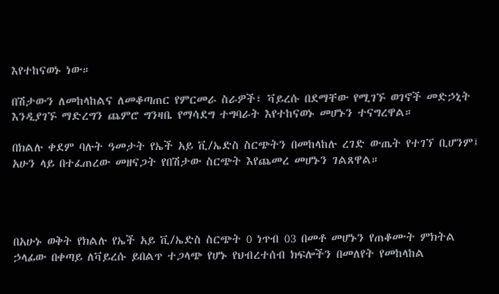እየተከናወኑ ነው።

በሽታውን ለመከላከልና ለመቆጣጠር የምርመራ ስራዎች፣ ቫይረሱ በደማቸው የሚገኙ ወገኖች መድኃኒት እንዲያገኙ ማድረግን ጨምሮ ግንዛቤ የማሳደግ ተግባራት እየተከናወኑ መሆኑን ተናግረዋል።

በክልሉ ቀደም ባሉት ዓመታት የኤች አይ ቪ/ኤድስ ስርጭትን በመከላከሉ ረገድ ውጤት የተገኘ ቢሆንም፤ አሁን ላይ በተፈጠረው መዘናጋት የበሽታው ስርጭት እየጨመረ መሆኑን ገልጸዋል።




በአሁኑ ወቅት የክልሉ የኤች አይ ቪ/ኤድስ ስርጭት 0 ነጥብ 03 በመቶ መሆኑን የጠቆሙት ምክትል ኃላፊው በቀጣይ ለቫይረሱ ይበልጥ ተጋላጭ የሆኑ የህብረተሰብ ክፍሎችን በመለየት የመከላከል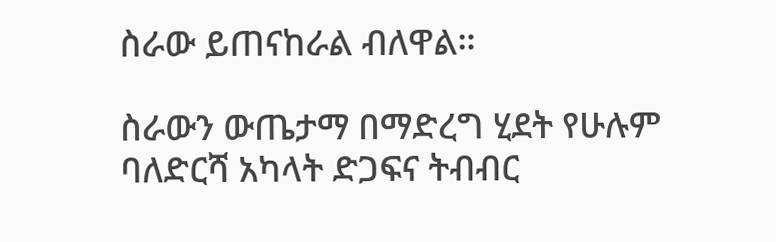ስራው ይጠናከራል ብለዋል።

ስራውን ውጤታማ በማድረግ ሂደት የሁሉም ባለድርሻ አካላት ድጋፍና ትብብር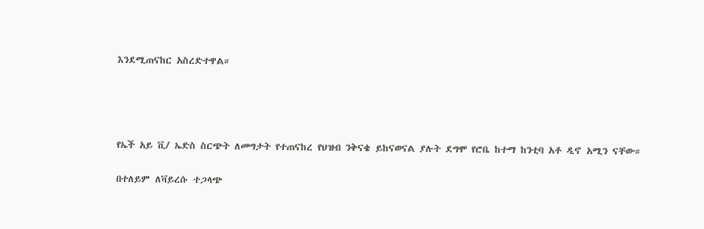እንደሚጠናከር አስረድተዋል።




የኤች አይ ቪ/ ኤድስ ስርጭት ለመግታት የተጠናከረ የህዝብ ንቅናቄ ይከናወናል ያሉት ደግሞ የሮቤ ከተማ ከንቲባ አቶ ዲኖ አሚን ናቸው።

በተለይም ለቫይረሱ ተጋላጭ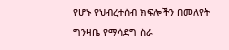የሆኑ የህብረተሰብ ክፍሎችን በመለየት ግንዛቤ የማሳደግ ስራ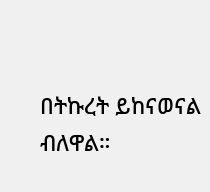በትኩረት ይከናወናል ብለዋል።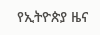የኢትዮጵያ ዜና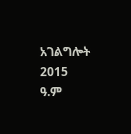አገልግሎት
2015
ዓ.ም